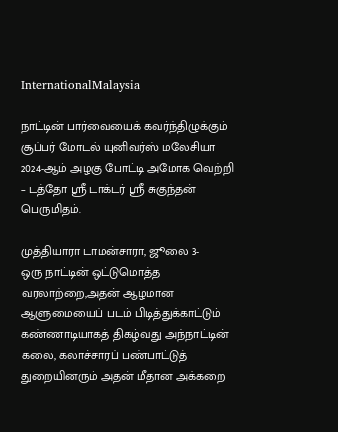InternationalMalaysia

நாட்டின் பார்வையைக் கவர்ந்திழுக்கும் சூப்பர் மோடல் யுனிவர்ஸ் மலேசியா 2024-ஆம் அழகு போட்டி அமோக வெற்றி – டத்தோ ஶ்ரீ டாக்டர் ஶ்ரீ சுகுந்தன் பெருமிதம்.

முத்தியாரா டாமன்சாரா, ஜூலை 3-
ஒரு நாட்டின் ஒட்டுமொத்த வரலாற்றை,அதன் ஆழமான ஆளுமையைப் படம் பிடித்துக்காட்டும் கண்ணாடியாகத் திகழ்வது அந்நாட்டின் கலை‌, கலாச்சாரப் பண்பாட்டுத் துறையினரும் அதன் மீதான அக்கறை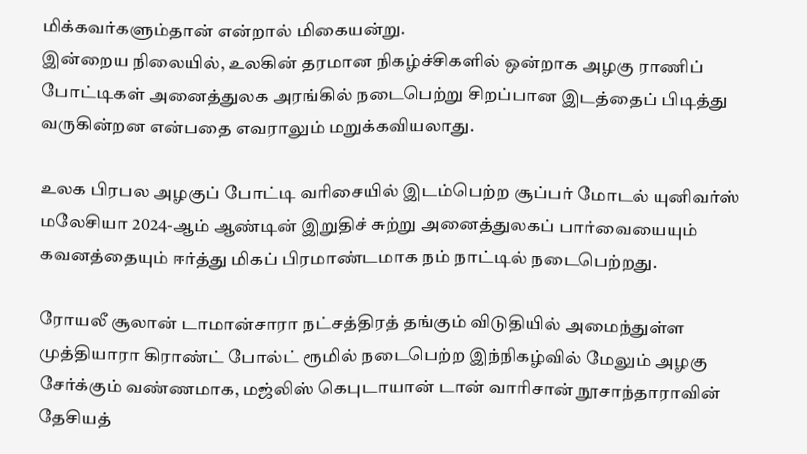மிக்கவர்களும்தான் என்றால் மிகையன்று.
இன்றைய நிலையில், உலகின் தரமான நிகழ்ச்சிகளில் ஒன்றாக அழகு ராணிப் போட்டிகள் அனைத்துலக அரங்கில் நடைபெற்று சிறப்பான இடத்தைப் பிடித்து வருகின்றன என்பதை எவராலும் மறுக்கவியலாது.

உலக பிரபல அழகுப் போட்டி வரிசையில் இடம்பெற்ற சூப்பர் மோடல் யுனிவர்ஸ் மலேசியா 2024-ஆம் ஆண்டின் இறுதிச் சுற்று அனைத்துலகப் பார்வையையும் கவனத்தையும் ஈர்த்து மிகப் பிரமாண்டமாக நம் நாட்டில் நடைபெற்றது.

ரோயலீ சூலான் டாமான்சாரா‌ நட்சத்திரத் தங்கும் விடுதியில் அமைந்துள்ள முத்தியாரா கிராண்ட் போல்ட் ரூமில் நடைபெற்ற இந்நிகழ்வில் மேலும் அழகு சேர்க்கும் வண்ணமாக, மஜ்லிஸ் கெபுடாயான் டான்‌ வாரிசான் நூசாந்தாராவின் தேசியத்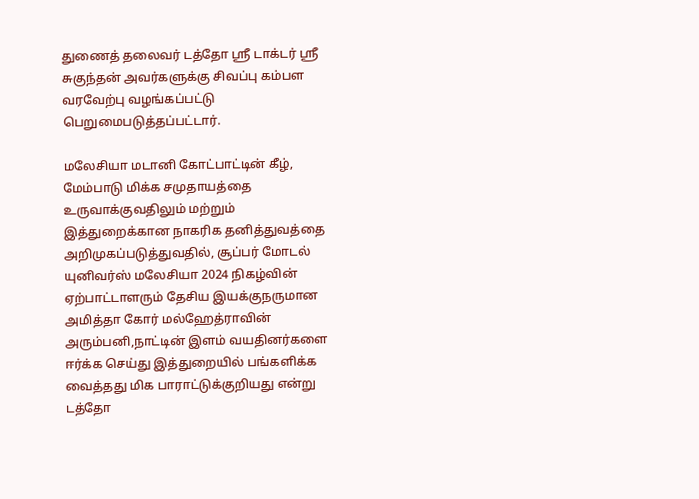துணைத் தலைவர் டத்தோ ஶ்ரீ டாக்டர் ஶ்ரீ சுகுந்தன்‌ அவர்களுக்கு சிவப்பு கம்பள வரவேற்பு வழங்கப்பட்டு பெறுமைபடுத்தப்பட்டார்.

மலேசியா மடானி கோட்பாட்டின் கீழ், மேம்பாடு மிக்க சமுதாயத்தை உருவாக்குவதிலும் மற்றும் இத்துறைக்கான நாகரிக தனித்துவத்தை அறிமுகப்படுத்துவதில், சூப்பர் மோடல் யுனிவர்ஸ் மலேசியா 2024 நிகழ்வின் ஏற்பாட்டாளரும் தேசிய இயக்குநருமான அமித்தா கோர் மல்ஹேத்ராவின் அரும்பனி,நாட்டின் இளம் வயதினர்களை ஈர்க்க செய்து இத்துறையில் பங்களிக்க வைத்தது மிக பாராட்டுக்குறியது என்று டத்தோ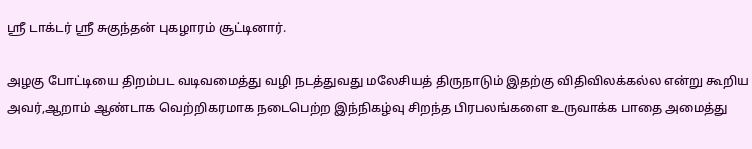ஶ்ரீ டாக்டர் ஶ்ரீ சுகுந்தன்‌ புகழாரம் சூட்டினார்.

அழகு போட்டியை திறம்பட வடிவமைத்து வழி நடத்துவது மலேசியத் திருநாடும் இதற்கு விதிவிலக்கல்ல என்று கூறிய அவர்,ஆறாம்‌ ஆண்டாக வெற்றிகரமாக நடைபெற்ற இந்நிகழ்வு சிறந்த பிரபலங்களை உருவாக்க பாதை அமைத்து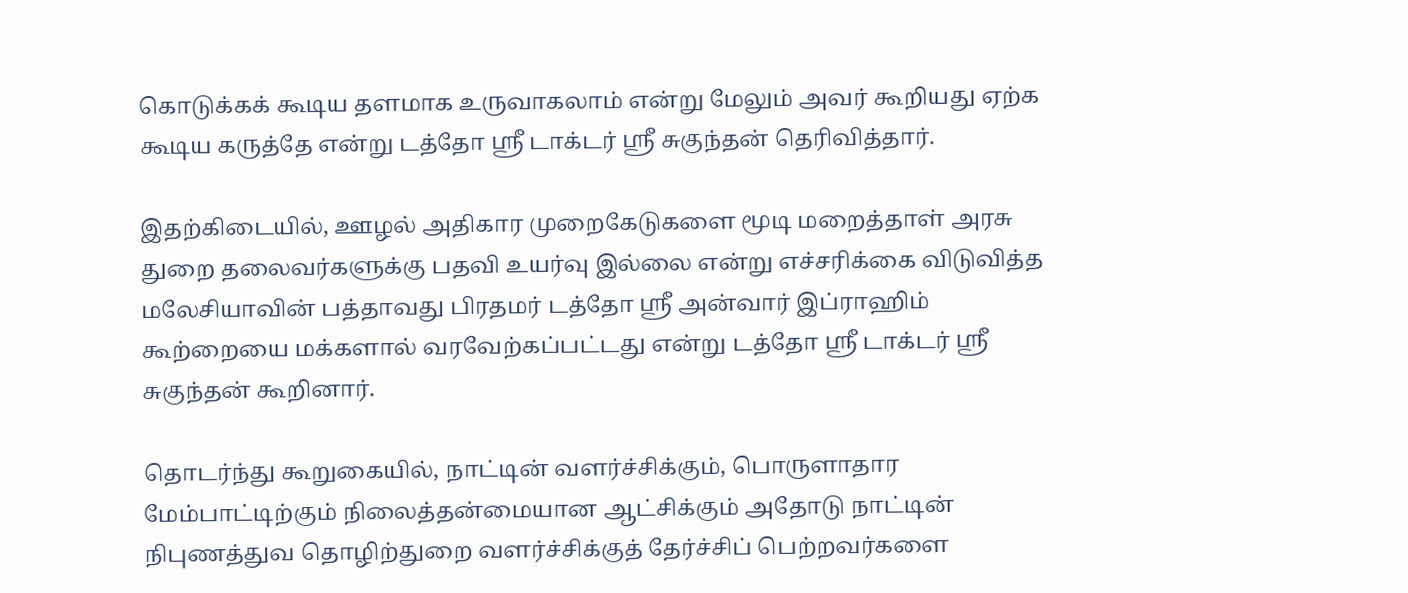கொடுக்கக் கூடிய தளமாக உருவாகலாம் என்று மேலும் அவர் கூறியது‌ ஏற்க கூடிய கருத்தே என்று டத்தோ ஶ்ரீ டாக்டர் ஶ்ரீ சுகுந்தன்‌ தெரிவித்தார்.

இதற்கிடையில், ஊழல் அதிகார முறைகேடுகளை மூடி மறைத்தாள் அரசு துறை‌ தலைவர்களுக்கு பதவி உயர்வு இல்லை என்று எச்சரிக்கை விடுவித்த மலேசியாவின் பத்தாவது பிரதமர் டத்தோ ஶ்ரீ அன்வார் இப்ராஹிம் கூற்றையை மக்களால் வரவேற்கப்பட்டது என்று டத்தோ ஶ்ரீ டாக்டர் ஶ்ரீ சுகுந்தன்‌ கூறினார்.

தொடர்ந்து‌ கூறுகையில், நாட்டின் வளர்ச்சிக்கும், பொருளாதார மேம்பாட்டிற்கும் நிலைத்தன்மையான ஆட்சிக்கும் அதோடு நாட்டின் நிபுணத்துவ தொழிற்துறை வளர்ச்சிக்குத் தேர்ச்சிப் பெற்றவர்களை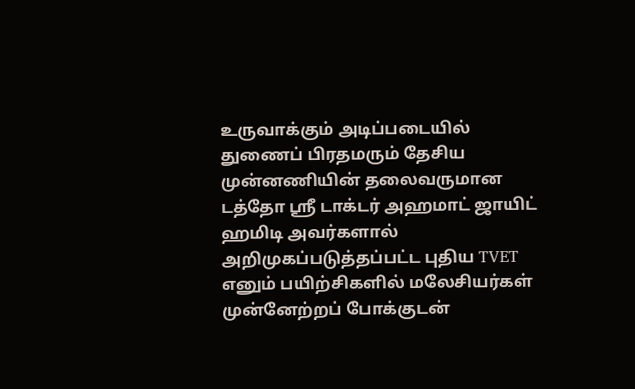உருவாக்கும் அடிப்படையில் துணைப் பிரதமரும் தேசிய முன்னணியின் தலைவருமான டத்தோ ஶ்ரீ டாக்டர் அஹமாட் ஜாயிட் ஹமிடி அவர்களால் அறிமுகப்படுத்தப்பட்ட புதிய TVET எனும் பயிற்சிகளில் மலேசியர்கள் முன்னேற்றப் போக்குடன்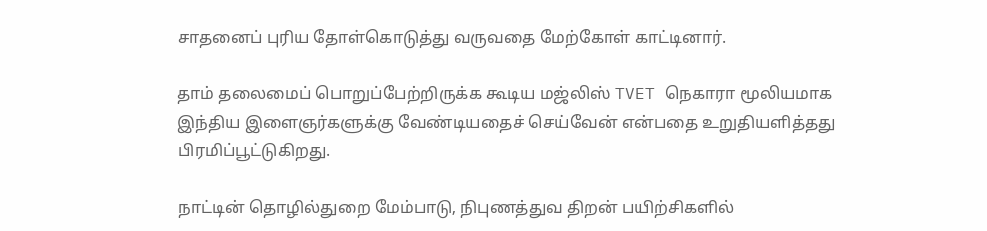சாதனைப் புரிய தோள்கொடுத்து வருவதை மேற்கோள் காட்டினார்.

தாம் தலைமைப் பொறுப்பேற்றிருக்க கூடிய மஜ்லிஸ் TVET நெகாரா மூலியமாக இந்திய இளைஞர்களுக்கு வேண்டியதைச் செய்வேன் என்பதை உறுதியளித்தது பிரமிப்பூட்டுகிறது.

நாட்டின் தொழில்துறை மேம்பாடு, நிபுணத்துவ திறன் பயிற்சிகளில்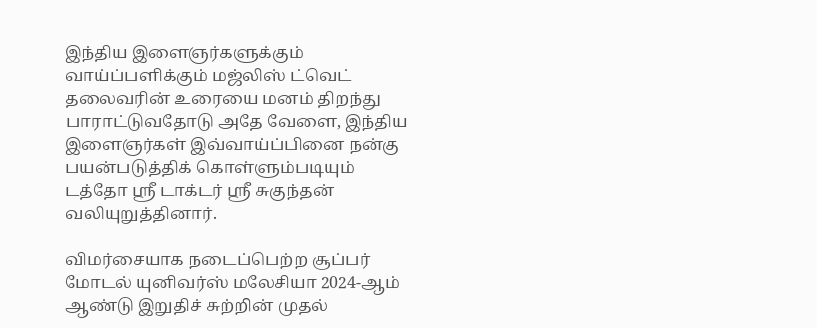இந்திய இளைஞர்களுக்கும் வாய்ப்பளிக்கும் மஜ்லிஸ் ட்வெட் தலைவரின் உரையை மனம் திறந்து பாராட்டுவதோடு அதே வேளை, இந்திய இளைஞர்கள் இவ்வாய்ப்பினை நன்கு பயன்படுத்திக் கொள்ளும்படியும் டத்தோ ஶ்ரீ டாக்டர் ஶ்ரீ சுகுந்தன்‌ வலியுறுத்தினார்.

விமர்சையாக நடைப்பெற்ற சூப்பர் மோடல் யுனிவர்ஸ் மலேசியா 2024-ஆம் ஆண்டு இறுதிச் சுற்றின் முதல்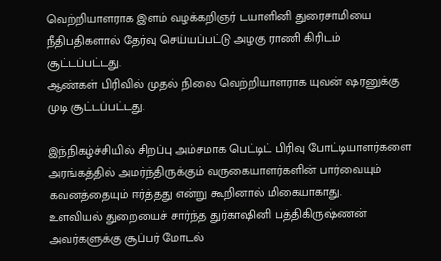வெற்றியாளராக இளம் வழக்கறிஞர் டயாளினி துரைசாமியை நீதிபதிகளால் தேர்வு செய்யப்பட்டு அழகு ராணி கிரிடம் சூட்டப்பட்டது.
ஆண்கள் பிரிவில் முதல் நிலை வெற்றியாளராக யுவன் ஷரனுக்கு முடி சூட்டப்பட்டது.

இந்நிகழ்ச்சியில் சிறப்பு அம்சமாக பெட்டிட் பிரிவு போட்டியாளர்களை அரங்கத்தில் அமர்ந்திருக்கும் வருகையாளர்களின் பார்வையும் கவனத்தையும் ஈர்த்தது என்று கூறினால் மிகையாகாது.
உளவியல் துறையைச் சார்ந்த துர்காஷினி பத்திகிருஷ்ணன் அவர்களுக்கு சூப்பர் மோடல்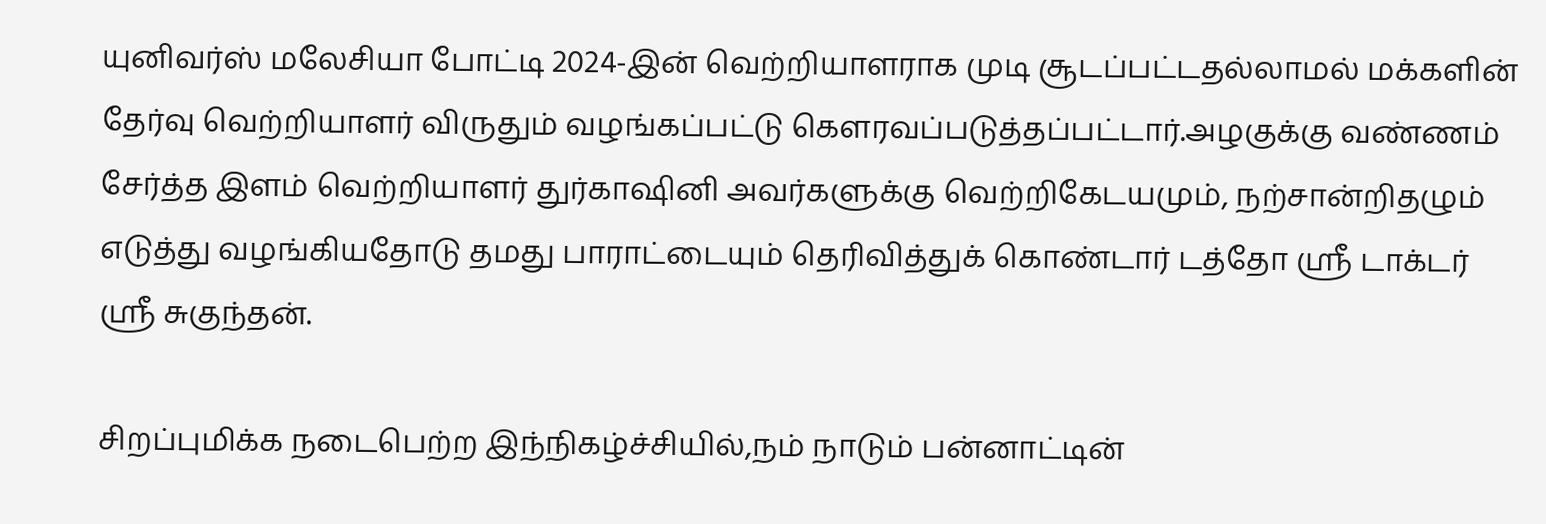யுனிவர்ஸ் மலேசியா போட்டி 2024-இன்‌ வெற்றியாளராக முடி சூடப்பட்டதல்லாமல் மக்களின் தேர்வு வெற்றியாளர் விருதும் வழங்கப்பட்டு கெளரவப்படுத்தப்பட்டார்.அழகுக்கு வண்ணம் சேர்த்த இளம் வெற்றியாளர் துர்காஷினி அவர்களுக்கு வெற்றிகேடயமும், நற்சான்றிதழும் எடுத்து வழங்கியதோடு தமது பாராட்டையும் தெரிவித்துக் கொண்டார் டத்தோ ஶ்ரீ டாக்டர் ஶ்ரீ சுகுந்தன்‌.

சிறப்புமிக்க நடைபெற்ற இந்நிகழ்ச்சியில்,நம் நாடும் பன்னாட்டின்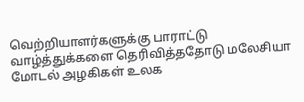வெற்றியாளர்களுக்கு பாராட்டு வாழ்த்துக்களை தெரிவித்ததோடு மலேசியா மோடல் அழகிகள் உலக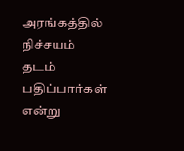அரங்கத்தில் நிச்சயம் தடம் பதிப்பார்கள் என்று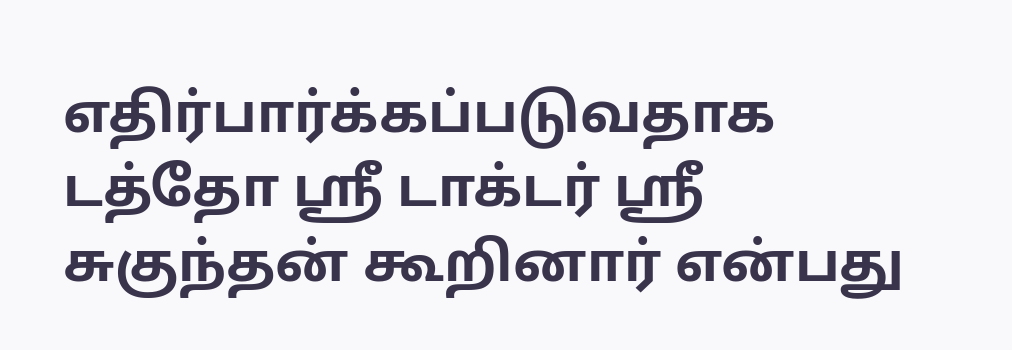எதிர்பார்க்கப்படுவதாக டத்தோ ஶ்ரீ டாக்டர் ஶ்ரீ சுகுந்தன்‌ கூறினார் என்பது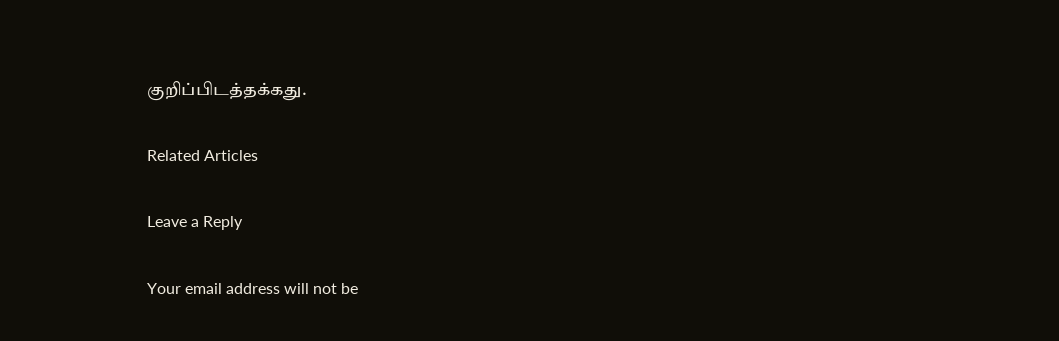குறிப்பிடத்தக்கது.

Related Articles

Leave a Reply

Your email address will not be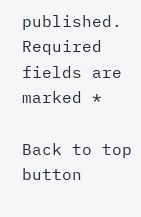published. Required fields are marked *

Back to top button